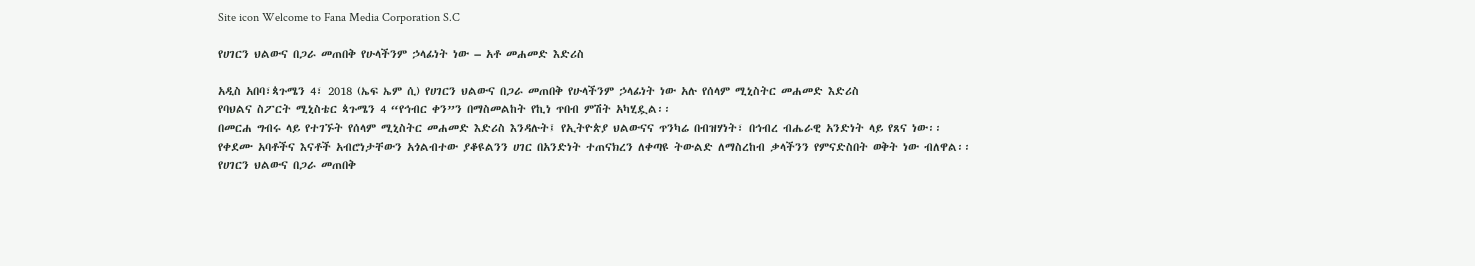Site icon Welcome to Fana Media Corporation S.C

የሀገርን ህልውና በጋራ መጠበቅ የሁላችንም ኃላፊነት ነው – አቶ መሐመድ እድሪስ

አዲስ አበባ፣ጳጉሜን 4፣ 2018 (ኤፍ ኤም ሲ) የሀገርን ህልውና በጋራ መጠበቅ የሁላችንም ኃላፊነት ነው አሉ የሰላም ሚኒስትር መሐመድ እድሪስ
የባህልና ስፖርት ሚኒስቴር ጳጉሜን 4 “የኅብር ቀን”ን በማስመልከት የኪነ ጥበብ ምሽት አካሂዷል፡፡
በመርሐ ግብሩ ላይ የተገኙት የሰላም ሚኒስትር መሐመድ እድሪስ እንዳሉት፤ የኢትዮጵያ ህልውናና ጥንካሬ በብዝሃነት፣ በኅብረ ብሔራዊ አንድነት ላይ የጸና ነው፡፡
የቀደሙ አባቶችና እናቶች አብሮነታቸውን አጎልብተው ያቆዩልንን ሀገር በአንድነት ተጠናክረን ለቀጣዩ ትውልድ ለማስረከብ ቃላችንን የምናድስበት ወቅት ነው ብለዋል፡፡
የሀገርን ህልውና በጋራ መጠበቅ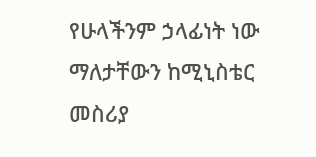የሁላችንም ኃላፊነት ነው ማለታቸውን ከሚኒስቴር መስሪያ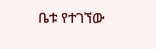ቤቱ የተገኘው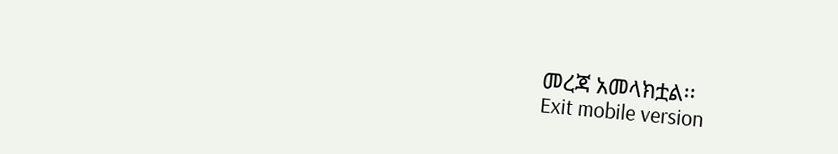መረጃ አመላክቷል፡፡
Exit mobile version